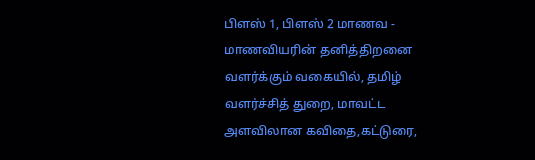பிளஸ் 1, பிளஸ் 2 மாணவ - மாணவியரின் தனித்திறனை வளர்க்கும் வகையில், தமிழ் வளர்ச்சித் துறை, மாவட்ட அளவிலான கவிதை,கட்டுரை,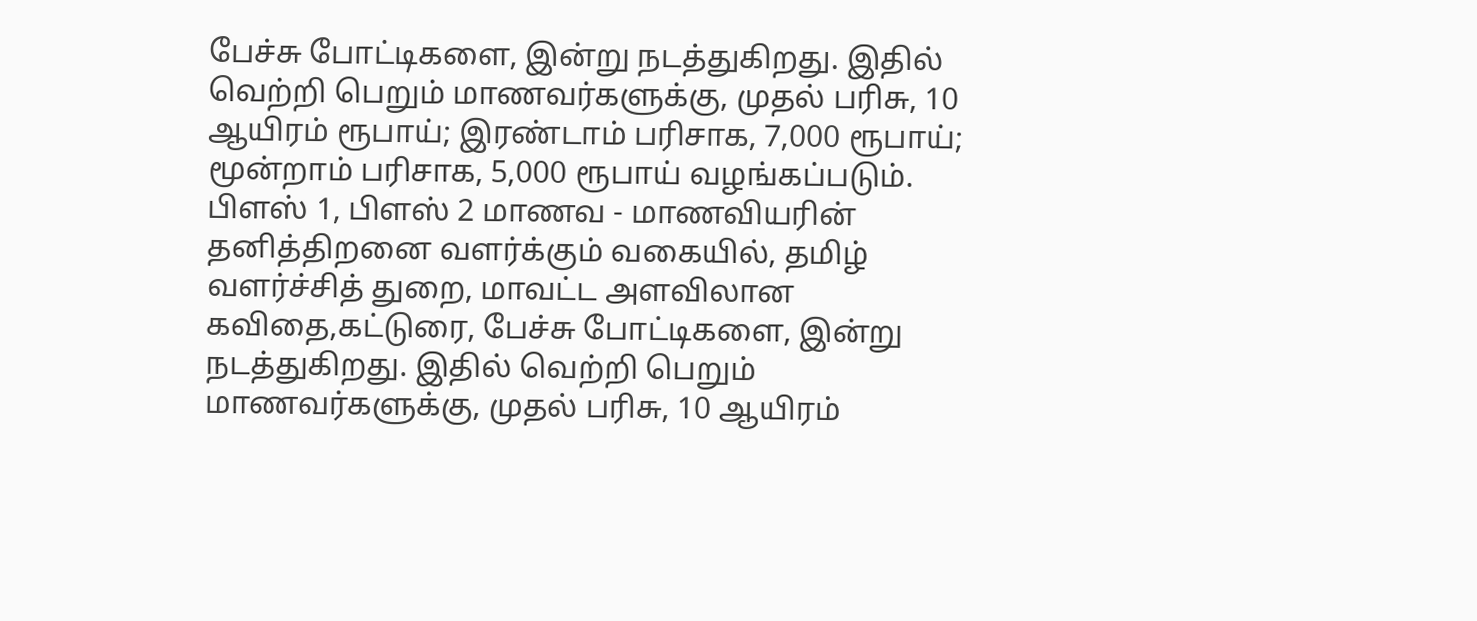பேச்சு போட்டிகளை, இன்று நடத்துகிறது. இதில் வெற்றி பெறும் மாணவர்களுக்கு, முதல் பரிசு, 10 ஆயிரம் ரூபாய்; இரண்டாம் பரிசாக, 7,000 ரூபாய்; மூன்றாம் பரிசாக, 5,000 ரூபாய் வழங்கப்படும்.
பிளஸ் 1, பிளஸ் 2 மாணவ - மாணவியரின் தனித்திறனை வளர்க்கும் வகையில், தமிழ் வளர்ச்சித் துறை, மாவட்ட அளவிலான கவிதை,கட்டுரை, பேச்சு போட்டிகளை, இன்று நடத்துகிறது. இதில் வெற்றி பெறும் மாணவர்களுக்கு, முதல் பரிசு, 10 ஆயிரம்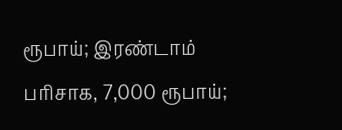ரூபாய்; இரண்டாம் பரிசாக, 7,000 ரூபாய்;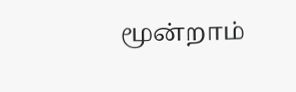மூன்றாம்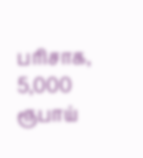பரிசாக, 5,000 ரூபாய்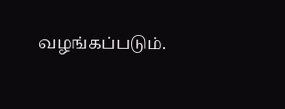வழங்கப்படும்.